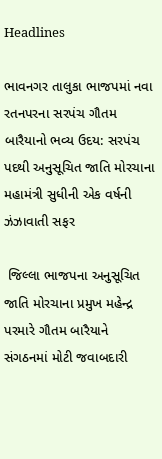Headlines

ભાવનગર તાલુકા ભાજપમાં નવા રતનપરના સરપંચ ગૌતમ બારૈયાનો ભવ્ય ઉદય: સરપંચ પદથી અનુસૂચિત જાતિ મોરચાના મહામંત્રી સુધીની એક વર્ષની ઝંઝાવાતી સફર

 જિલ્લા ભાજપના અનુસૂચિત જાતિ મોરચાના પ્રમુખ મહેન્દ્ર પરમારે ગૌતમ બારૈયાને સંગઠનમાં મોટી જવાબદારી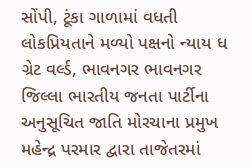સોંપી, ટૂંકા ગાળામાં વધતી લોકપ્રિયતાને મળ્યો પક્ષનો ન્યાય ધ ગ્રેટ વર્લ્ડ, ભાવનગર ભાવનગર જિલ્લા ભારતીય જનતા પાર્ટીના અનુસૂચિત જાતિ મોરચાના પ્રમુખ મહેન્દ્ર પરમાર દ્વારા તાજેતરમાં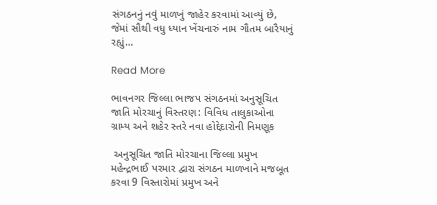સંગઠનનું નવું માળખું જાહેર કરવામાં આવ્યું છે, જેમાં સૌથી વધુ ધ્યાન ખેંચનારું નામ ગૌતમ બારૈયાનું રહ્યું…

Read More

ભાવનગર જિલ્લા ભાજપ સંગઠનમાં અનુસૂચિત જાતિ મોરચાનું વિસ્તરણ: વિવિધ તાલુકાઓના ગ્રામ્ય અને શહેર સ્તરે નવા હોદ્દેદારોની નિમણૂક

 અનુસૂચિત જાતિ મોરચાના જિલ્લા પ્રમુખ મહેન્દ્રભાઈ પરમાર દ્વારા સંગઠન માળખાને મજબૂત કરવા 9 વિસ્તારોમાં પ્રમુખ અને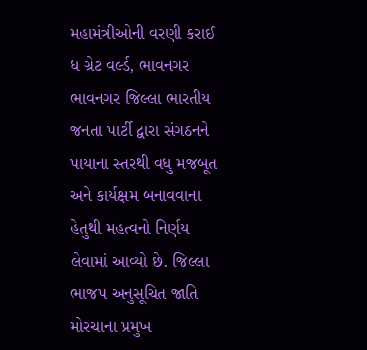મહામંત્રીઓની વરણી કરાઈ ધ ગ્રેટ વર્લ્ડ, ભાવનગર ભાવનગર જિલ્લા ભારતીય જનતા પાર્ટી દ્વારા સંગઠનને પાયાના સ્તરથી વધુ મજબૂત અને કાર્યક્ષમ બનાવવાના હેતુથી મહત્વનો નિર્ણય લેવામાં આવ્યો છે. જિલ્લા ભાજપ અનુસૂચિત જાતિ મોરચાના પ્રમુખ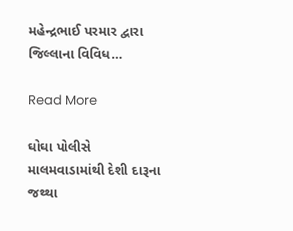મહેન્દ્રભાઈ પરમાર દ્વારા જિલ્લાના વિવિધ…

Read More

ઘોઘા પોલીસે માલમવાડામાંથી દેશી દારૂના જથ્થા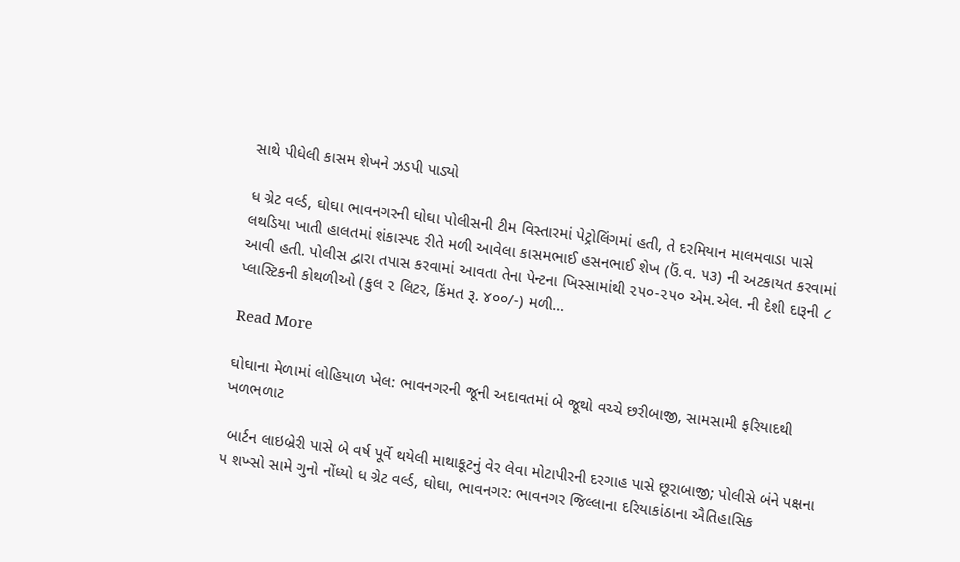સાથે પીધેલી કાસમ શેખને ઝડપી પાડ્યો

ધ ગ્રેટ વર્લ્ડ, ઘોઘા ભાવનગરની ઘોઘા પોલીસની ટીમ વિસ્તારમાં પેટ્રોલિંગમાં હતી, તે દરમિયાન માલમવાડા પાસે લથડિયા ખાતી હાલતમાં શંકાસ્પદ રીતે મળી આવેલા કાસમભાઈ હસનભાઈ શેખ (ઉં.વ. ૫૩) ની અટકાયત કરવામાં આવી હતી. પોલીસ દ્વારા તપાસ કરવામાં આવતા તેના પેન્ટના ખિસ્સામાંથી ૨૫૦-૨૫૦ એમ.એલ. ની દેશી દારૂની ૮ પ્લાસ્ટિકની કોથળીઓ (કુલ ૨ લિટર, કિંમત રૂ. ૪૦૦/-) મળી…

Read More

ઘોઘાના મેળામાં લોહિયાળ ખેલ: ભાવનગરની જૂની અદાવતમાં બે જૂથો વચ્ચે છરીબાજી, સામસામી ફરિયાદથી ખળભળાટ

 બાર્ટન લાઇબ્રેરી પાસે બે વર્ષ પૂર્વે થયેલી માથાકૂટનું વેર લેવા મોટાપીરની દરગાહ પાસે છૂરાબાજી; પોલીસે બંને પક્ષના ૫ શખ્સો સામે ગુનો નોંધ્યો ધ ગ્રેટ વર્લ્ડ, ઘોઘા, ભાવનગર: ભાવનગર જિલ્લાના દરિયાકાંઠાના ઐતિહાસિક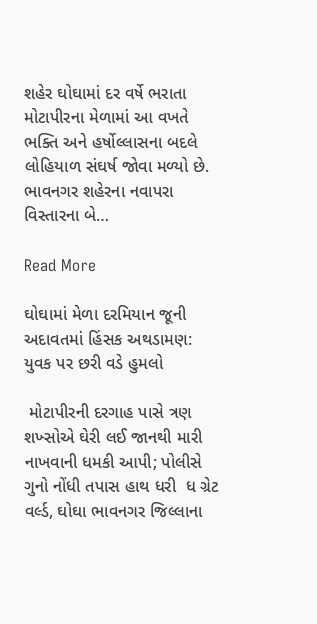શહેર ઘોઘામાં દર વર્ષે ભરાતા મોટાપીરના મેળામાં આ વખતે ભક્તિ અને હર્ષોલ્લાસના બદલે લોહિયાળ સંઘર્ષ જોવા મળ્યો છે. ભાવનગર શહેરના નવાપરા વિસ્તારના બે…

Read More

ઘોઘામાં મેળા દરમિયાન જૂની અદાવતમાં હિંસક અથડામણ: યુવક પર છરી વડે હુમલો

 મોટાપીરની દરગાહ પાસે ત્રણ શખ્સોએ ઘેરી લઈ જાનથી મારી નાખવાની ધમકી આપી; પોલીસે ગુનો નોંધી તપાસ હાથ ધરી  ધ ગ્રેટ વર્લ્ડ, ઘોઘા ભાવનગર જિલ્લાના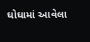ઘોઘામાં આવેલા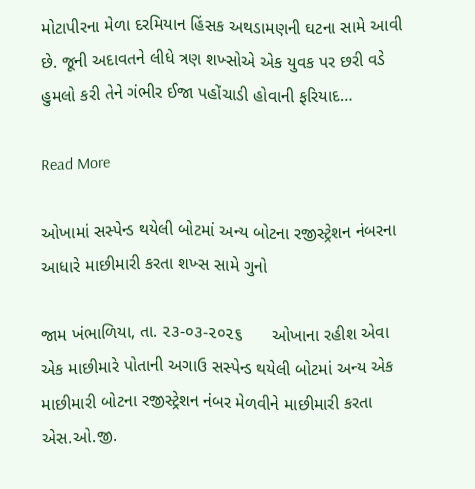મોટાપીરના મેળા દરમિયાન હિંસક અથડામણની ઘટના સામે આવી છે. જૂની અદાવતને લીધે ત્રણ શખ્સોએ એક યુવક પર છરી વડે હુમલો કરી તેને ગંભીર ઈજા પહોંચાડી હોવાની ફરિયાદ…

Read More

ઓખામાં સસ્પેન્ડ થયેલી બોટમાં અન્ય બોટના રજીસ્ટ્રેશન નંબરના આધારે માછીમારી કરતા શખ્સ સામે ગુનો

જામ ખંભાળિયા, તા. ૨૩-૦૩-૨૦૨૬      ઓખાના રહીશ એવા એક માછીમારે પોતાની અગાઉ સસ્પેન્ડ થયેલી બોટમાં અન્ય એક માછીમારી બોટના રજીસ્ટ્રેશન નંબર મેળવીને માછીમારી કરતા એસ.ઓ.જી.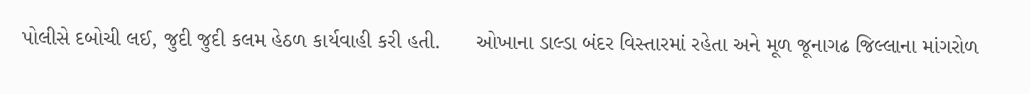પોલીસે દબોચી લઈ, જુદી જુદી કલમ હેઠળ કાર્યવાહી કરી હતી.      ઓખાના ડાલ્ડા બંદર વિસ્તારમાં રહેતા અને મૂળ જૂનાગઢ જિલ્લાના માંગરોળ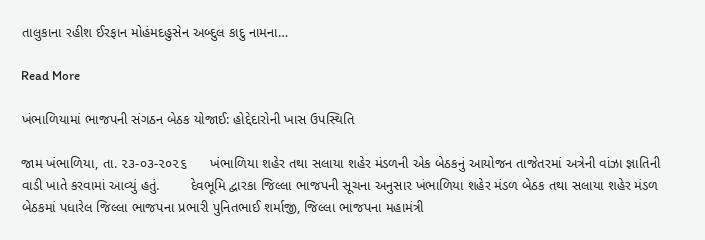તાલુકાના રહીશ ઈરફાન મોહંમદહુસેન અબ્દુલ કાદુ નામના…

Read More

ખંભાળિયામાં ભાજપની સંગઠન બેઠક યોજાઈ: હોદ્દેદારોની ખાસ ઉપસ્થિતિ

જામ ખંભાળિયા, તા. ૨૩-૦૩-૨૦૨૬      ખંભાળિયા શહેર તથા સલાયા શહેર મંડળની એક બેઠકનું આયોજન તાજેતરમાં અત્રેની વાંઝા જ્ઞાતિની વાડી ખાતે કરવામાં આવ્યું હતું.        દેવભૂમિ દ્વારકા જિલ્લા ભાજપની સૂચના અનુસાર ખંભાળિયા શહેર મંડળ બેઠક તથા સલાયા શહેર મંડળ બેઠકમાં પધારેલ જિલ્લા ભાજપના પ્રભારી પુનિતભાઈ શર્માજી, જિલ્લા ભાજપના મહામંત્રી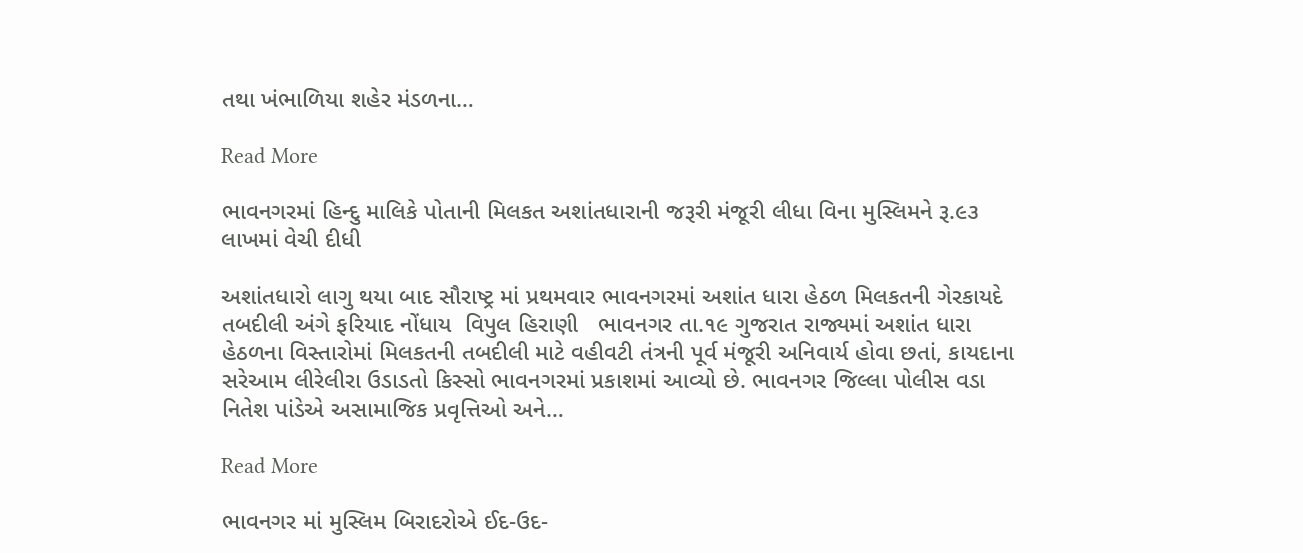તથા ખંભાળિયા શહેર મંડળના…

Read More

ભાવનગરમાં હિન્દુ માલિકે પોતાની મિલકત અશાંતધારાની જરૂરી મંજૂરી લીધા વિના મુસ્લિમને રૂ.૯૩ લાખમાં વેચી દીધી

અશાંતધારો લાગુ થયા બાદ સૌરાષ્ટ્ર માં પ્રથમવાર ભાવનગરમાં અશાંત ધારા હેઠળ મિલકતની ગેરકાયદે તબદીલી અંગે ફરિયાદ નોંધાય  વિપુલ હિરાણી   ભાવનગર તા.૧૯ ગુજરાત રાજ્યમાં અશાંત ધારા હેઠળના વિસ્તારોમાં મિલકતની તબદીલી માટે વહીવટી તંત્રની પૂર્વ મંજૂરી અનિવાર્ય હોવા છતાં, કાયદાના સરેઆમ લીરેલીરા ઉડાડતો કિસ્સો ભાવનગરમાં પ્રકાશમાં આવ્યો છે. ભાવનગર જિલ્લા પોલીસ વડા નિતેશ પાંડેએ અસામાજિક પ્રવૃત્તિઓ અને…

Read More

ભાવનગર માં મુસ્લિમ બિરાદરોએ ઈદ-ઉદ-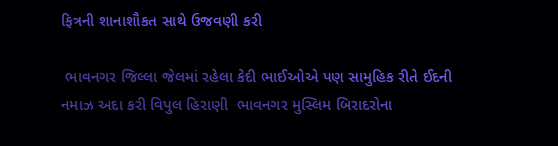ફિત્રની શાનાશૌકત સાથે ઉજવણી કરી

 ભાવનગર જિલ્લા જેલમાં રહેલા કેદી ભાઈઓએ પણ સામુહિક રીતે ઈદની નમાઝ અદા કરી વિપુલ હિરાણી  ભાવનગર મુસ્લિમ બિરાદરોના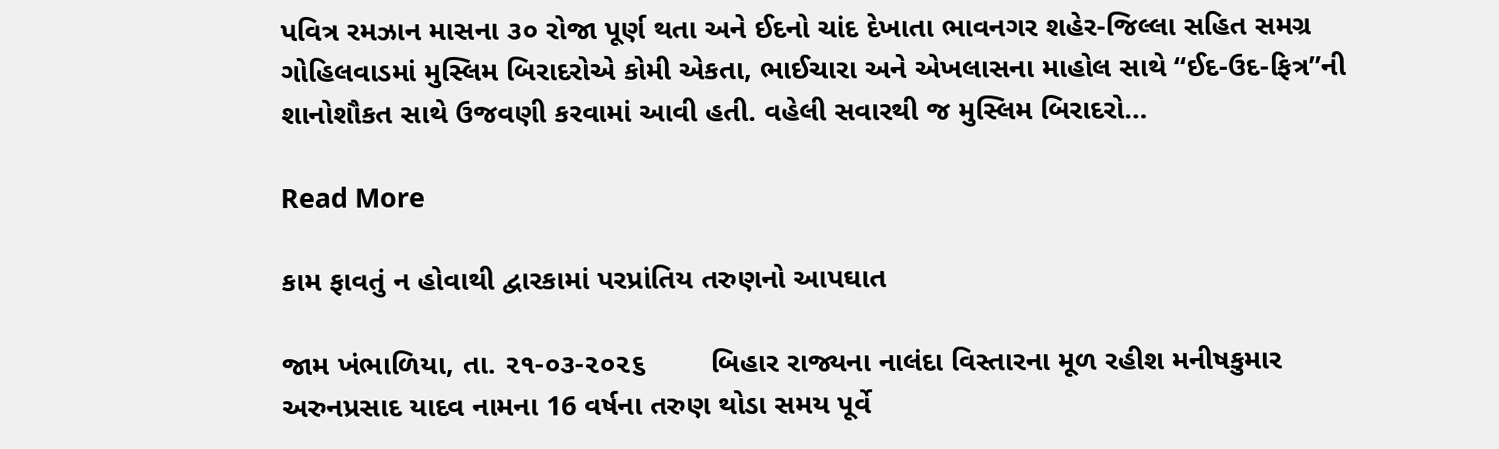પવિત્ર રમઝાન માસના ૩૦ રોજા પૂર્ણ થતા અને ઈદનો ચાંદ દેખાતા ભાવનગર શહેર-જિલ્લા સહિત સમગ્ર ગોહિલવાડમાં મુસ્લિમ બિરાદરોએ કોમી એકતા, ભાઈચારા અને એખલાસના માહોલ સાથે “ઈદ-ઉદ-ફિત્ર”ની શાનોશૌકત સાથે ઉજવણી કરવામાં આવી હતી. વહેલી સવારથી જ મુસ્લિમ બિરાદરો…

Read More

કામ ફાવતું ન હોવાથી દ્વારકામાં પરપ્રાંતિય તરુણનો આપઘાત

જામ ખંભાળિયા, તા. ૨૧-૦૩-૨૦૨૬        બિહાર રાજ્યના નાલંદા વિસ્તારના મૂળ રહીશ મનીષકુમાર અરુનપ્રસાદ યાદવ નામના 16 વર્ષના તરુણ થોડા સમય પૂર્વે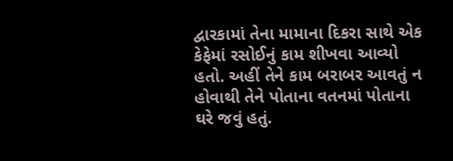દ્વારકામાં તેના મામાના દિકરા સાથે એક કેફેમાં રસોઈનું કામ શીખવા આવ્યો હતો. અહીં તેને કામ બરાબર આવતું ન હોવાથી તેને પોતાના વતનમાં પોતાના ઘરે જવું હતું.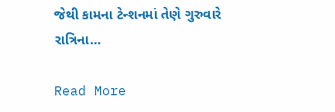જેથી કામના ટેન્શનમાં તેણે ગુરુવારે રાત્રિના…

Read More